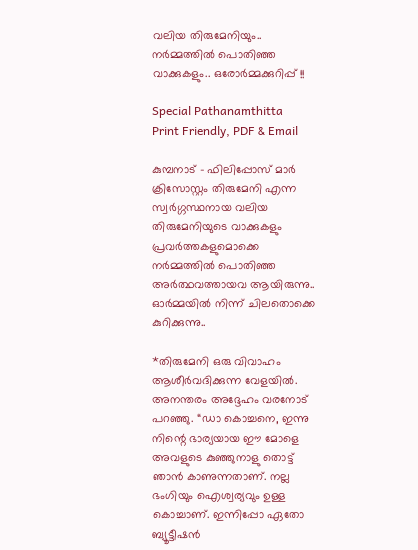വലിയ തിരുമേനിയും.. നർമ്മത്തിൽ പൊതിഞ്ഞ വാക്കുകളും.. ഒരോർമ്മക്കുറിപ്പ് !!

Special Pathanamthitta
Print Friendly, PDF & Email

കുമ്പനാട് – ഫിലിപ്പോസ് മാർ ക്രിസോസ്റ്റം തിരുമേനി എന്ന സ്വർഗ്ഗസ്ഥനായ വലിയ തിരുമേനിയുടെ വാക്കുകളും പ്രവർത്തകളുമൊക്കെ നർമ്മത്തിൽ പൊതിഞ്ഞ അർത്ഥവത്തായവ ആയിരുന്നു.. ഓർമ്മയിൽ നിന്ന് ചിലതൊക്കെ കുറിക്കുന്നു..

*തിരുമേനി ഒരു വിവാഹം ആശീർവദിക്കുന്ന വേളയിൽ. അനന്തരം അദ്ദേഹം വരനോട് പറഞ്ഞു. “ഡാ കൊച്ചനെ, ഇന്നു നിന്റെ ഭാര്യയായ ഈ മോളെ അവളുടെ കുഞ്ഞുനാളു തൊട്ട് ഞാൻ കാണുന്നതാണ്. നല്ല ഭംഗിയും ഐശ്വര്യവും ഉള്ള കൊച്ചാണ്. ഇന്നിപ്പോ ഏതോ ബ്യൂട്ടീഷൻ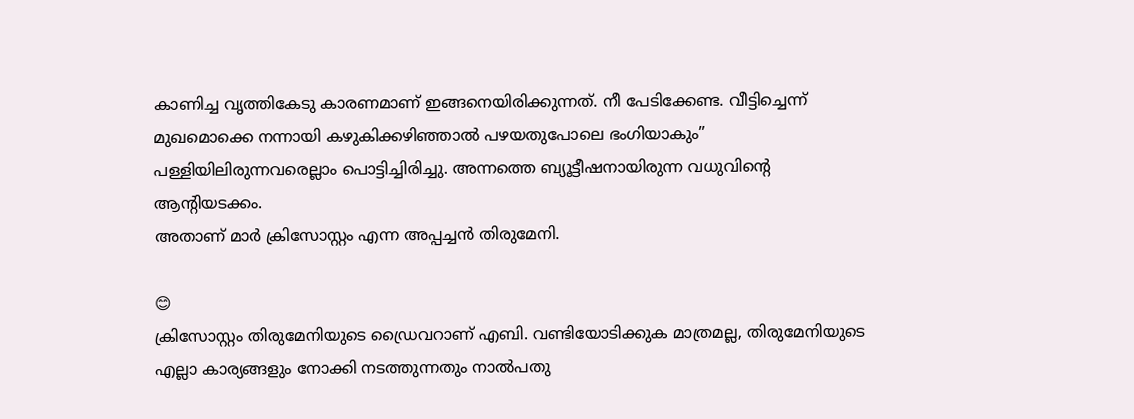കാണിച്ച വൃത്തികേടു കാരണമാണ് ഇങ്ങനെയിരിക്കുന്നത്. നീ പേടിക്കേണ്ട. വീട്ടിച്ചെന്ന് മുഖമൊക്കെ നന്നായി കഴുകിക്കഴിഞ്ഞാൽ പഴയതുപോലെ ഭംഗിയാകും” പള്ളിയിലിരുന്നവരെല്ലാം പൊട്ടിച്ചിരിച്ചു. അന്നത്തെ ബ്യൂട്ടീഷനായിരുന്ന വധുവിന്റെ ആന്റിയടക്കം.
അതാണ്‌ മാർ ക്രിസോസ്റ്റം എന്ന അപ്പച്ചൻ തിരുമേനി.

😊
ക്രിസോസ്റ്റം തിരുമേനിയുടെ ഡ്രൈവറാണ് എബി. വണ്ടിയോടിക്കുക മാത്രമല്ല, തിരുമേനിയുടെ എല്ലാ കാര്യങ്ങളും നോക്കി നടത്തുന്നതും നാൽപതു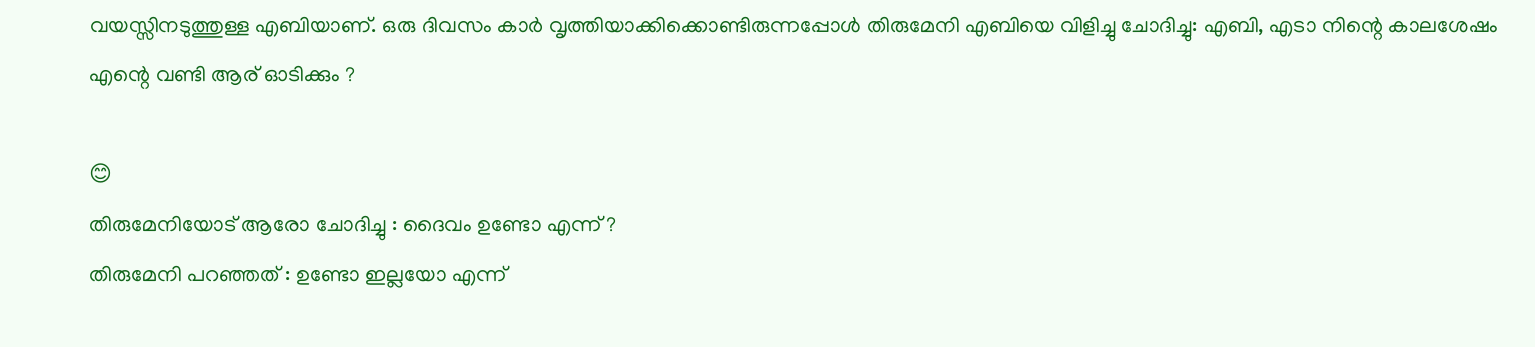വയസ്സിനടുത്തുള്ള എബിയാണ്. ഒരു ദിവസം കാർ വൃത്തിയാക്കിക്കൊണ്ടിരുന്നപ്പോൾ തിരുമേനി എബിയെ വിളിച്ചു ചോദിച്ചു: എബി, എടാ നിന്റെ കാലശേഷം എന്റെ വണ്ടി ആര് ഓടിക്കും ?

😊
തിരുമേനിയോട് ആരോ ചോദിച്ചു : ദൈവം ഉണ്ടോ എന്ന് ?
തിരുമേനി പറഞ്ഞത് : ഉണ്ടോ ഇല്ലയോ എന്ന്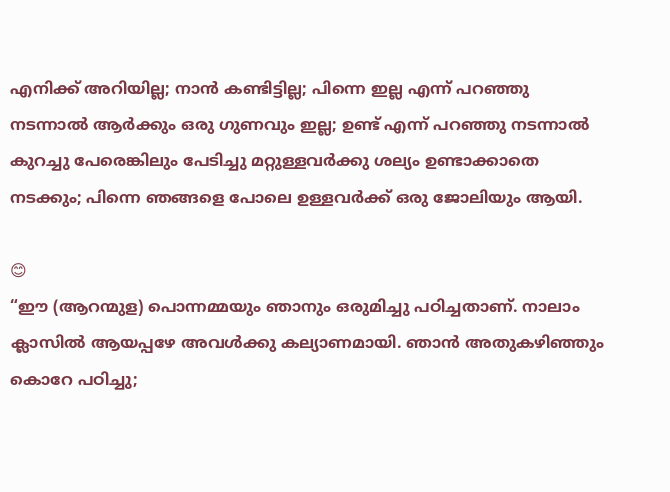എനിക്ക് അറിയില്ല; നാൻ കണ്ടിട്ടില്ല; പിന്നെ ഇല്ല എന്ന് പറഞ്ഞു നടന്നാൽ ആർക്കും ഒരു ഗുണവും ഇല്ല; ഉണ്ട് എന്ന് പറഞ്ഞു നടന്നാൽ കുറച്ചു പേരെങ്കിലും പേടിച്ചു മറ്റുള്ളവർക്കു ശല്യം ഉണ്ടാക്കാതെ നടക്കും; പിന്നെ ഞങ്ങളെ പോലെ ഉള്ളവർക്ക് ഒരു ജോലിയും ആയി.

😊
“ഈ (ആറന്മുള) പൊന്നമ്മയും ഞാനും ഒരുമിച്ചു പഠിച്ചതാണ്. നാലാം ക്ലാസിൽ ആയപ്പഴേ അവൾക്കു കല്യാണമായി. ഞാൻ അതുകഴിഞ്ഞും കൊറേ പഠിച്ചു;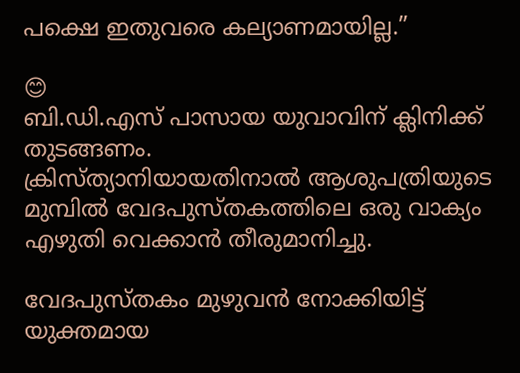പക്ഷെ ഇതുവരെ കല്യാണമായില്ല.”

😊
ബി.ഡി.എസ് പാസായ യുവാവിന് ക്ലിനിക്ക് തുടങ്ങണം.
ക്രിസ്ത്യാനിയായതിനാൽ ആശുപത്രിയുടെ മുമ്പിൽ വേദപുസ്തകത്തിലെ ഒരു വാക്യം എഴുതി വെക്കാൻ തീരുമാനിച്ചു.

വേദപുസ്തകം മുഴുവൻ നോക്കിയിട്ട് യുക്തമായ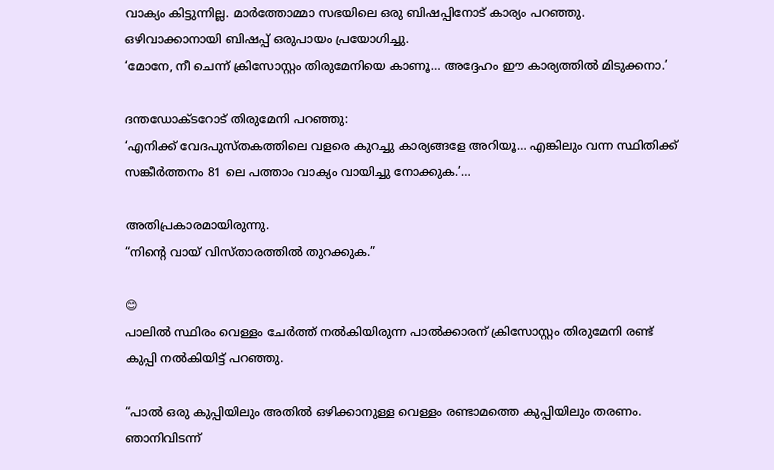വാക്യം കിട്ടുന്നില്ല. മാർത്തോമ്മാ സഭയിലെ ഒരു ബിഷപ്പിനോട് കാര്യം പറഞ്ഞു. ഒഴിവാക്കാനായി ബിഷപ്പ് ഒരുപായം പ്രയോഗിച്ചു.
‘മോനേ, നീ ചെന്ന് ക്രിസോസ്റ്റം തിരുമേനിയെ കാണൂ… അദ്ദേഹം ഈ കാര്യത്തിൽ മിടുക്കനാ.’

ദന്തഡോക്ടറോട് തിരുമേനി പറഞ്ഞു:
‘എനിക്ക് വേദപുസ്തകത്തിലെ വളരെ കുറച്ചു കാര്യങ്ങള‌േ അറിയൂ… എങ്കിലും വന്ന സ്ഥിതിക്ക് സങ്കീർത്തനം 81 ലെ പത്താം വാക്യം വായിച്ചു നോക്കുക.’…

അതിപ്രകാരമായിരുന്നു.
“നിന്റെ വായ് വിസ്താരത്തിൽ തുറക്കുക.”

😊
പാലിൽ സ്ഥിരം വെള്ളം ചേർത്ത് നൽകിയിരുന്ന പാൽക്കാരന് ക്രിസോസ്റ്റം തിരുമേനി രണ്ട് കുപ്പി നൽകിയിട്ട് പറഞ്ഞു.

“പാൽ ഒരു കുപ്പിയിലും അതിൽ ഒഴിക്കാനുള്ള വെള്ളം രണ്ടാമത്തെ കുപ്പിയിലും തരണം. ഞാനിവിടന്ന്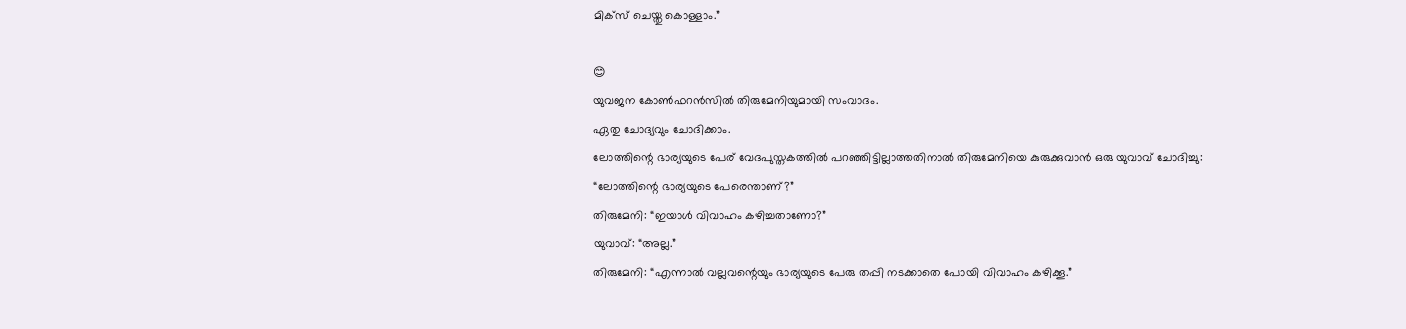മിക്സ് ചെയ്തു കൊള്ളാം.”

😊
യുവജന കോൺഫറൻസിൽ തിരുമേനിയുമായി സംവാദം.
ഏതു ചോദ്യവും ചോദിക്കാം.
ലോത്തിന്റെ ഭാര്യയുടെ പേര് വേദപുസ്തകത്തിൽ പറഞ്ഞിട്ടില്ലാത്തതിനാൽ തിരുമേനിയെ കുരുക്കുവാൻ ഒരു യുവാവ് ചോദിച്ചു:
“ലോത്തിന്റെ ഭാര്യയുടെ പേരെന്താണ്?”
തിരുമേനി: “ഇയാൾ വിവാഹം കഴിച്ചതാണോ?”
യുവാവ്: “അല്ല.”
തിരുമേനി: “എന്നാൽ വല്ലവന്റെയും ഭാര്യയുടെ പേരു തപ്പി നടക്കാതെ പോയി വിവാഹം കഴിക്കൂ.”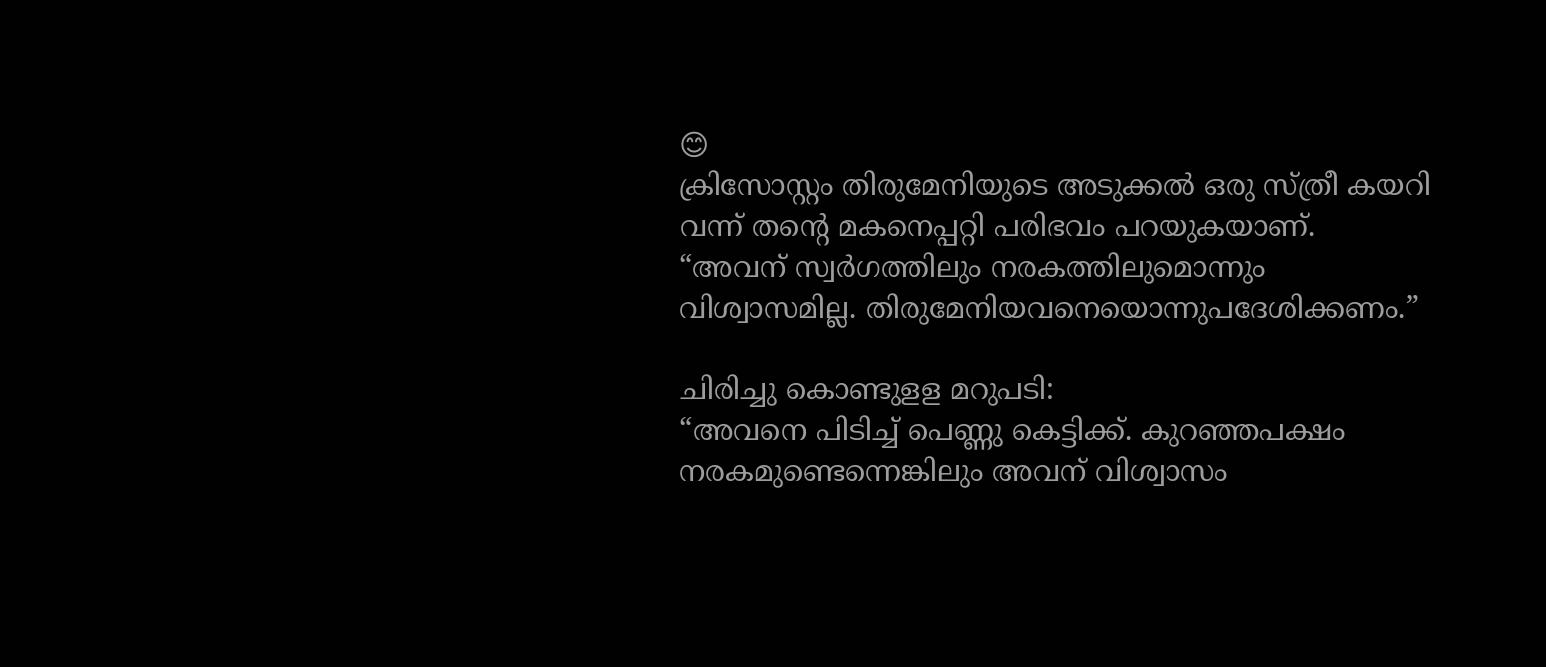😊
ക്രിസോസ്റ്റം തിരുമേനിയുടെ അടുക്കൽ ഒരു സ്ത്രീ കയറി വന്ന് തന്റെ മകനെപ്പറ്റി പരിഭവം പറയുകയാണ്.
“അവന് സ്വർഗത്തിലും നരകത്തിലുമൊന്നും വിശ്വാസമില്ല. തിരുമേനിയവനെയൊന്നുപദേശിക്കണം.”

ചിരിച്ചു കൊണ്ടുളള മറുപടി:
“അവനെ പിടിച്ച് പെണ്ണു കെട്ടിക്ക്. കുറഞ്ഞപക്ഷം നരകമുണ്ടെന്നെങ്കിലും അവന് വിശ്വാസം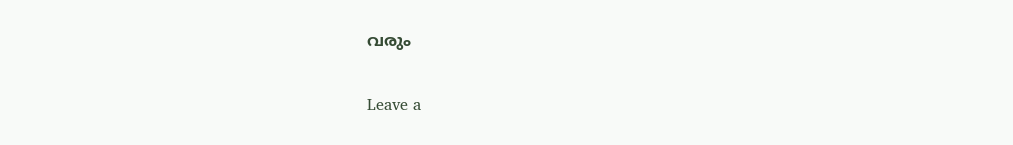വരും

Leave a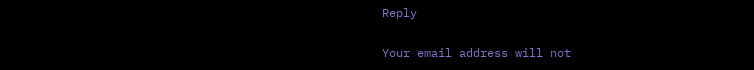Reply

Your email address will not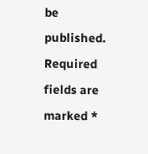be published. Required fields are marked *